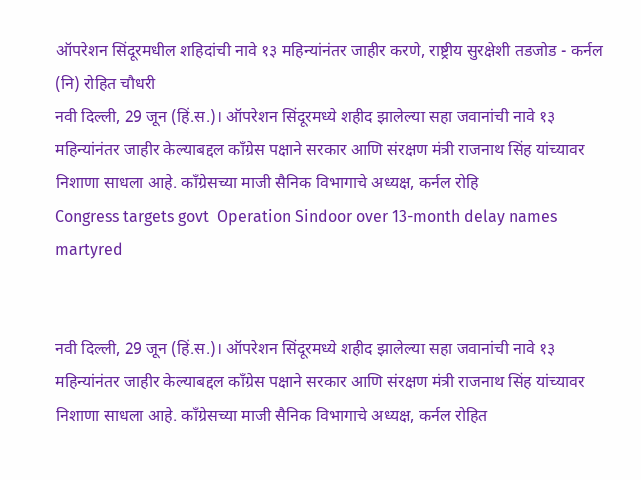ऑपरेशन सिंदूरमधील शहिदांची नावे १३ महिन्यांनंतर जाहीर करणे, राष्ट्रीय सुरक्षेशी तडजोड - कर्नल (नि) रोहित चौधरी
नवी दिल्ली, 29 जून (हिं.स.)। ऑपरेशन सिंदूरमध्ये शहीद झालेल्या सहा जवानांची नावे १३ महिन्यांनंतर जाहीर केल्याबद्दल काँग्रेस पक्षाने सरकार आणि संरक्षण मंत्री राजनाथ सिंह यांच्यावर निशाणा साधला आहे. काँग्रेसच्या माजी सैनिक विभागाचे अध्यक्ष, कर्नल रोहि
Congress targets govt  Operation Sindoor over 13-month delay names martyred


नवी दिल्ली, 29 जून (हिं.स.)। ऑपरेशन सिंदूरमध्ये शहीद झालेल्या सहा जवानांची नावे १३ महिन्यांनंतर जाहीर केल्याबद्दल काँग्रेस पक्षाने सरकार आणि संरक्षण मंत्री राजनाथ सिंह यांच्यावर निशाणा साधला आहे. काँग्रेसच्या माजी सैनिक विभागाचे अध्यक्ष, कर्नल रोहित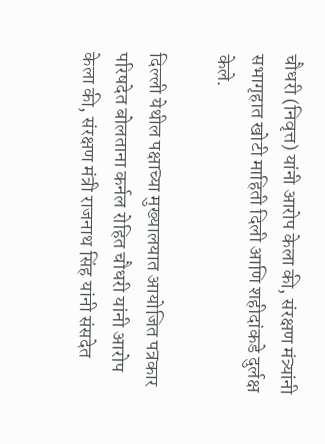चौधरी (निवृत्त) यांनी आरोप केला की, संरक्षण मंत्र्यांनी सभागृहात खोटी माहिती दिली आणि शहीदांकडे दुर्लक्ष केले.

दिल्ली येथील पक्षाच्या मुख्यालयात आयोजित पत्रकार परिषदेत बोलताना कर्नल रोहित चौधरी यांनी आरोप केला की, संरक्षण मंत्री राजनाथ सिंह यांनी संसदेत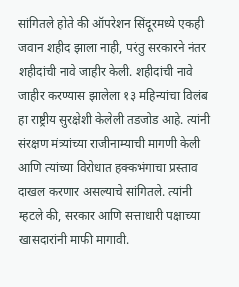सांगितले होते की ऑपरेशन सिंदूरमध्ये एकही जवान शहीद झाला नाही, परंतु सरकारने नंतर शहीदांची नावे जाहीर केली. शहीदांची नावे जाहीर करण्यास झालेला १३ महिन्यांचा विलंब हा राष्ट्रीय सुरक्षेशी केलेली तडजोड आहे. त्यांनी संरक्षण मंत्र्यांच्या राजीनाम्याची मागणी केली आणि त्यांच्या विरोधात हक्कभंगाचा प्रस्ताव दाखल करणार असल्याचे सांगितले. त्यांनी म्हटले की, सरकार आणि सत्ताधारी पक्षाच्या खासदारांनी माफी मागावी.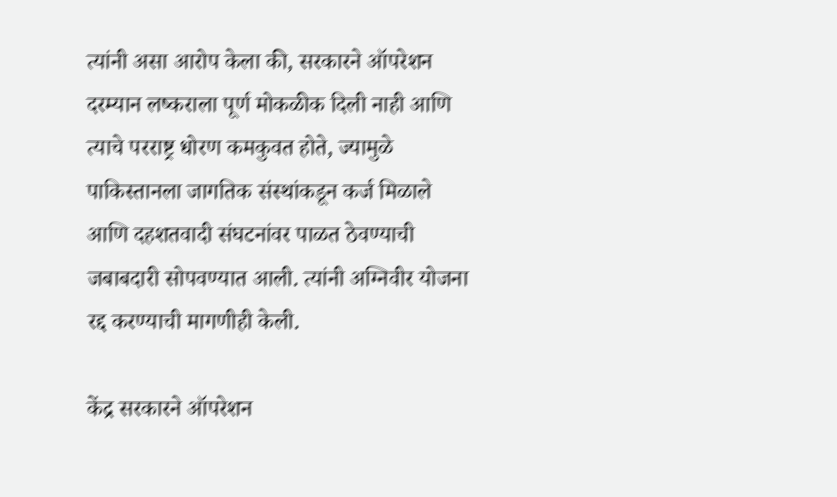त्यांनी असा आरोप केला की, सरकारने ऑपरेशन दरम्यान लष्कराला पूर्ण मोकळीक दिली नाही आणि त्याचे परराष्ट्र धोरण कमकुवत होते, ज्यामुळे पाकिस्तानला जागतिक संस्थांकडून कर्ज मिळाले आणि दहशतवादी संघटनांवर पाळत ठेवण्याची जबाबदारी सोपवण्यात आली. त्यांनी अग्निवीर योजना रद्द करण्याची मागणीही केली.

केंद्र सरकारने ऑपरेशन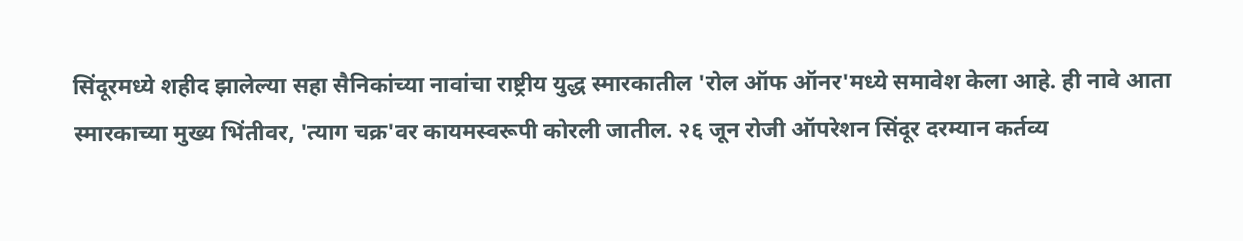सिंदूरमध्ये शहीद झालेल्या सहा सैनिकांच्या नावांचा राष्ट्रीय युद्ध स्मारकातील 'रोल ऑफ ऑनर'मध्ये समावेश केला आहे. ही नावे आता स्मारकाच्या मुख्य भिंतीवर, 'त्याग चक्र'वर कायमस्वरूपी कोरली जातील. २६ जून रोजी ऑपरेशन सिंदूर दरम्यान कर्तव्य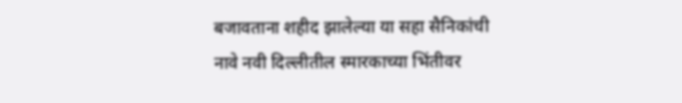बजावताना शहीद झालेल्या या सहा सैनिकांची नावे नवी दिल्लीतील स्मारकाच्या भिंतीवर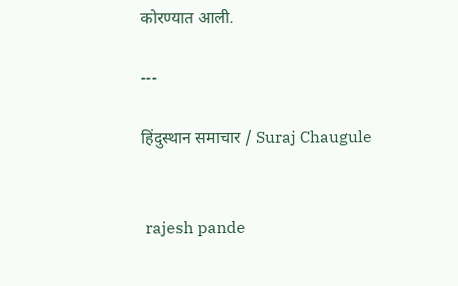कोरण्यात आली.

---

हिंदुस्थान समाचार / Suraj Chaugule


 rajesh pande